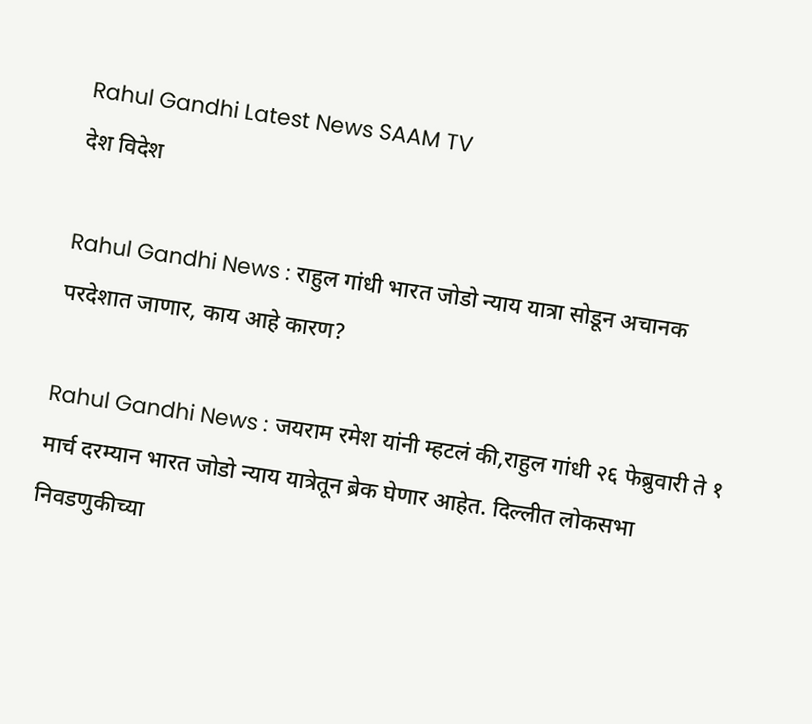Rahul Gandhi Latest News SAAM TV
देश विदेश

Rahul Gandhi News : राहुल गांधी भारत जोडो न्याय यात्रा सोडून अचानक परदेशात जाणार, काय आहे कारण?

Rahul Gandhi News : जयराम रमेश यांनी म्हटलं की,राहुल गांधी २६ फेब्रुवारी ते १ मार्च दरम्यान भारत जोडो न्याय यात्रेतून ब्रेक घेणार आहेत. दिल्लीत लोकसभा निवडणुकीच्या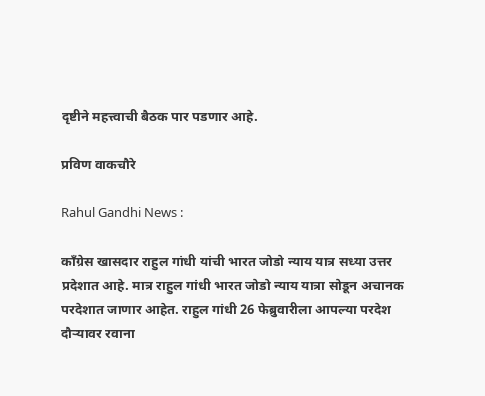दृष्टीने महत्त्वाची बैठक पार पडणार आहे.

प्रविण वाकचौरे

Rahul Gandhi News :

काँग्रेस खासदार राहुल गांधी यांची भारत जोडो न्याय यात्र सध्या उत्तर प्रदेशात आहे. मात्र राहुल गांधी भारत जोडो न्याय यात्रा सोडून अचानक परदेशात जाणार आहेत. राहुल गांधी 26 फेब्रुवारीला आपल्या परदेश दौऱ्यावर रवाना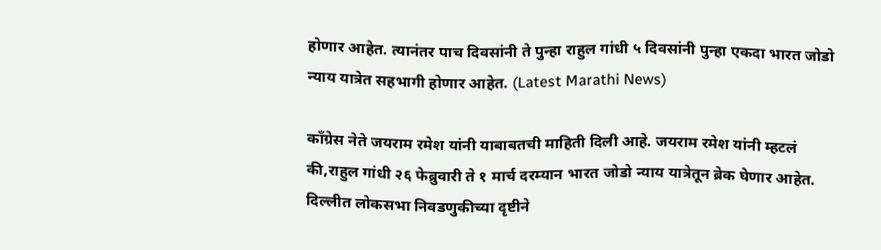होणार आहेत. त्यानंतर पाच दिवसांनी ते पुन्हा राहुल गांधी ५ दिवसांनी पुन्हा एकदा भारत जोडो न्याय यात्रेत सहभागी होणार आहेत. (Latest Marathi News)

काँग्रेस नेते जयराम रमेश यांनी याबाबतची माहिती दिली आहे. जयराम रमेश यांनी म्हटलं की,राहुल गांधी २६ फेब्रुवारी ते १ मार्च दरम्यान भारत जोडो न्याय यात्रेतून ब्रेक घेणार आहेत. दिल्लीत लोकसभा निवडणुकीच्या दृष्टीने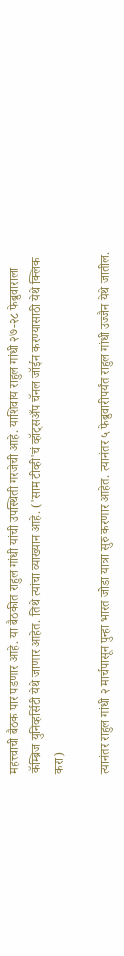महत्त्वाची बैठक पार पडणार आहे. या बैठकीत राहुल गांधी यांची उपस्थिती गरजेची आहे. याशिवाय राहुल गांधी २७-२८ फेब्रुवाराला कॅम्ब्रिज युनिव्हर्सिटी येथे जाणार आहेत. तिथे त्यांचा व्याख्यान आहे. ('साम टीव्ही'चं व्हॉट्सअँप चॅनल जॉईन करण्यासाठी येथे क्लिक करा)

त्यानंतर राहुल गांधी २ मार्चपासून पुन्हा भारत जोडा यात्रा सुरु करणार आहेत. त्यानंतर ५ फेब्रुवारीपर्यंत राहुल गांधी उज्जैन येथे जातील.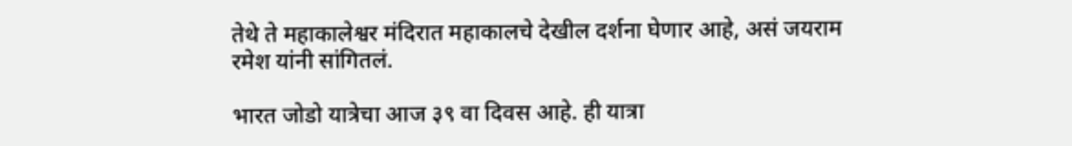तेथे ते महाकालेश्वर मंदिरात महाकालचे देखील दर्शना घेणार आहे, असं जयराम रमेश यांनी सांगितलं.

भारत जोडो यात्रेचा आज ३९ वा दिवस आहे. ही यात्रा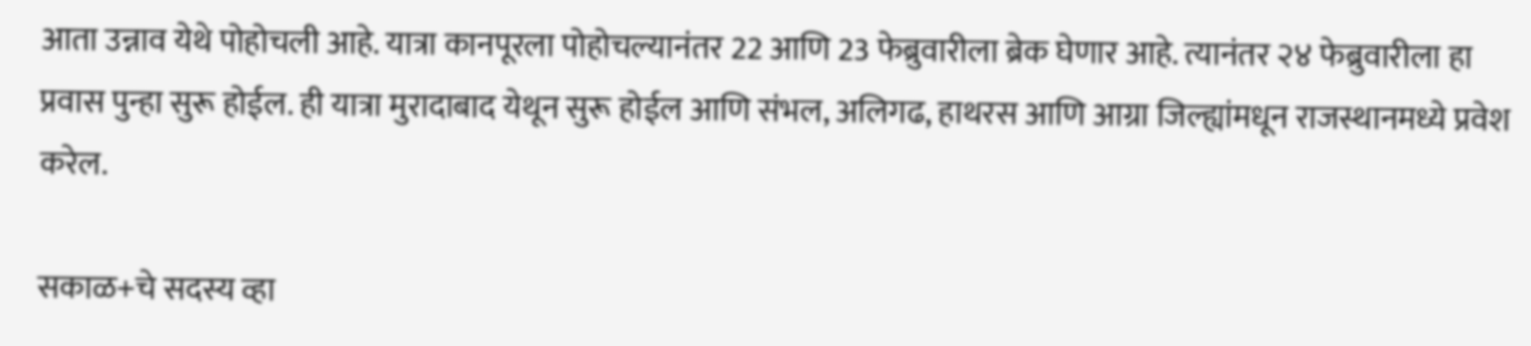आता उन्नाव येथे पोहोचली आहे. यात्रा कानपूरला पोहोचल्यानंतर 22 आणि 23 फेब्रुवारीला ब्रेक घेणार आहे. त्यानंतर २४ फेब्रुवारीला हा प्रवास पुन्हा सुरू होईल. ही यात्रा मुरादाबाद येथून सुरू होईल आणि संभल, अलिगढ, हाथरस आणि आग्रा जिल्ह्यांमधून राजस्थानमध्ये प्रवेश करेल.

सकाळ+चे सदस्य व्हा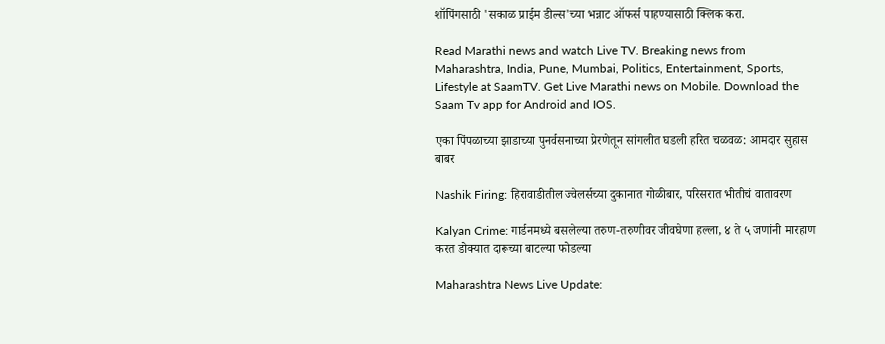शॉपिंगसाठी 'सकाळ प्राईम डील्स'च्या भन्नाट ऑफर्स पाहण्यासाठी क्लिक करा.

Read Marathi news and watch Live TV. Breaking news from Maharashtra, India, Pune, Mumbai, Politics, Entertainment, Sports, Lifestyle at SaamTV. Get Live Marathi news on Mobile. Download the Saam Tv app for Android and IOS.

एका पिंपळाच्या झाडाच्या पुनर्वसनाच्या प्रेरणेतून सांगलीत घडली हरित चळवळ: आमदार सुहास बाबर

Nashik Firing: हिरावाडीतील ज्वेलर्सच्या दुकानात गोळीबार, परिसरात भीतीचं वातावरण

Kalyan Crime: गार्डनमध्ये बसलेल्या तरुण-तरुणीवर जीवघेणा हल्ला, ४ ते ५ जणांनी मारहाण करत डोक्यात दारूच्या बाटल्या फोडल्या

Maharashtra News Live Update: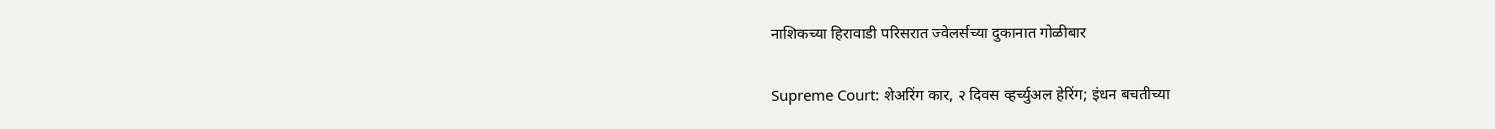नाशिकच्या हिरावाडी परिसरात ज्वेलर्सच्या दुकानात गोळीबार

Supreme Court: शेअरिंग कार, २ दिवस व्हर्च्युअल हेरिंग; इंधन बचतीच्या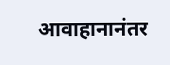आवाहानानंतर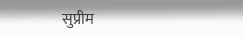सुप्रीम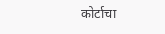कोर्टाचा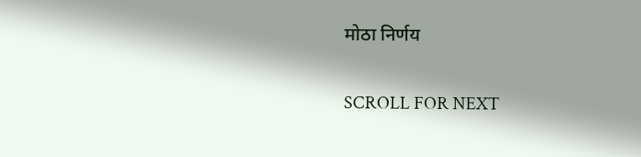मोठा निर्णय

SCROLL FOR NEXT